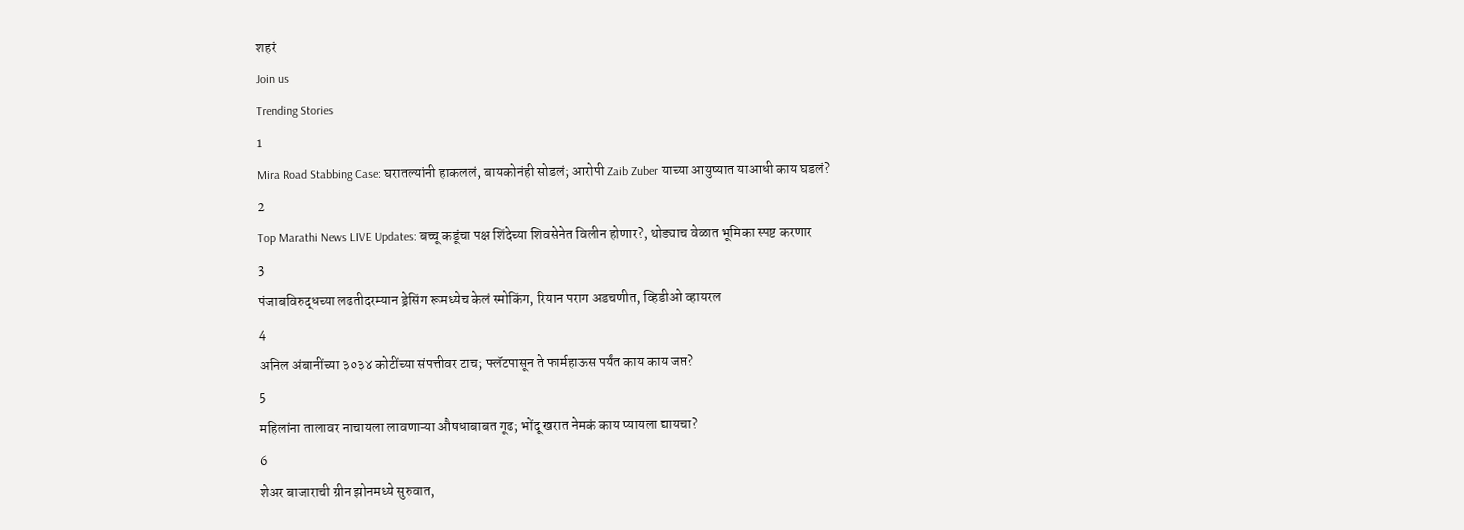शहरं
Join us
Trending Stories
1
Mira Road Stabbing Case: घरातल्यांनी हाकललं, बायकोनंही सोडलं; आरोपी Zaib Zuber याच्या आयुष्यात याआधी काय घडलं?
2
Top Marathi News LIVE Updates: बच्चू कडूंचा पक्ष शिंदेच्या शिवसेनेत विलीन होणार?, थोड्याच वेळात भूमिका स्पष्ट करणार
3
पंजाबविरुद्धच्या लढतीदरम्यान ड्रेसिंग रूमध्येच केलं स्मोकिंग, रियान पराग अडचणीत, व्हिडीओ व्हायरल
4
अनिल अंबानींच्या ३०३४ कोटींच्या संपत्तीवर टाच; फ्लॅटपासून ते फार्महाऊस पर्यंत काय काय जप्त?
5
महिलांना तालावर नाचायला लावणाऱ्या औषधाबाबत गूढ; भोंदू खरात नेमकं काय प्यायला द्यायचा?
6
शेअर बाजाराची ग्रीन झोनमध्ये सुरुवात,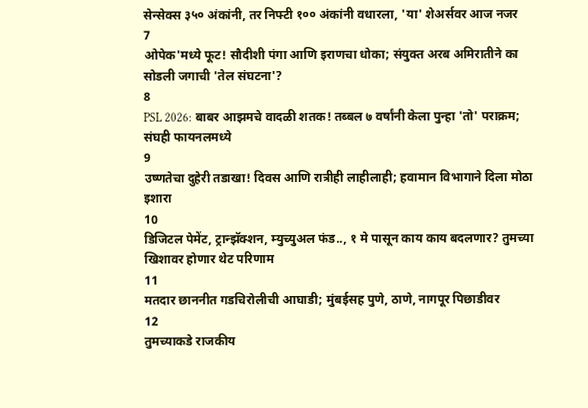सेन्सेक्स ३५० अंकांनी, तर निफ्टी १०० अंकांनी वधारला, 'या' शेअर्सवर आज नजर
7
ओपेक'मध्ये फूट! सौदीशी पंगा आणि इराणचा धोका; संयुक्त अरब अमिरातीने का सोडली जगाची 'तेल संघटना'?
8
PSL 2026: बाबर आझमचे वादळी शतक! तब्बल ७ वर्षांनी केला पुन्हा 'तो' पराक्रम; संघही फायनलमध्ये
9
उष्णतेचा दुहेरी तडाखा! दिवस आणि रात्रीही लाहीलाही; हवामान विभागाने दिला मोठा इशारा
10
डिजिटल पेमेंट, ट्रान्झॅक्शन, म्युच्युअल फंड.., १ मे पासून काय काय बदलणार? तुमच्या खिशावर होणार थेट परिणाम
11
मतदार छाननीत गडचिरोलीची आघाडी; मुंबईसह पुणे, ठाणे, नागपूर पिछाडीवर
12
तुमच्याकडे राजकीय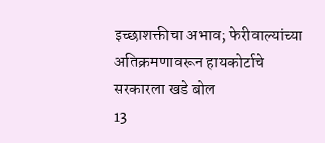इच्छाशक्तीचा अभाव; फेरीवाल्यांच्या अतिक्रमणावरून हायकोर्टाचे सरकारला खडे बोल
13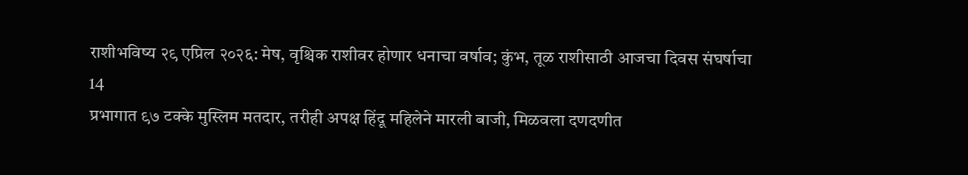राशीभविष्य २९ एप्रिल २०२६: मेष, वृश्चिक राशीवर होणार धनाचा वर्षाव; कुंभ, तूळ राशीसाठी आजचा दिवस संघर्षाचा
14
प्रभागात ९७ टक्के मुस्लिम मतदार, तरीही अपक्ष हिंदू महिलेने मारली बाजी, मिळवला दणदणीत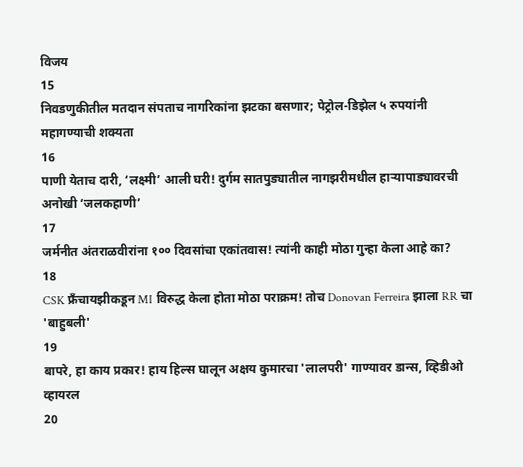विजय
15
निवडणुकीतील मतदान संपताच नागरिकांना झटका बसणार; पेट्रोल-डिझेल ५ रुपयांनी महागण्याची शक्यता
16
पाणी येताच दारी, ‘लक्ष्मी’ आली घरी! दुर्गम सातपुड्यातील नागझरीमधील हाऱ्यापाड्यावरची अनोखी ‘जलकहाणी’
17
जर्मनीत अंतराळवीरांना १०० दिवसांचा एकांतवास! त्यांनी काही मोठा गुन्हा केला आहे का?
18
CSK फ्रँचायझीकडून MI विरुद्ध केला होता मोठा पराक्रम! तोच Donovan Ferreira झाला RR चा 'बाहुबली'
19
बापरे, हा काय प्रकार! हाय हिल्स घालून अक्षय कुमारचा 'लालपरी' गाण्यावर डान्स, व्हिडीओ व्हायरल
20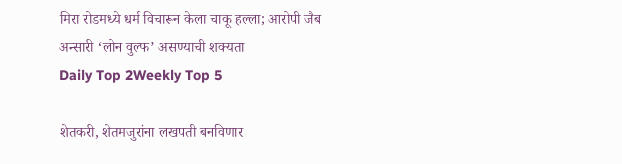मिरा रोडमध्ये धर्म विचारून केला चाकू हल्ला; आरोपी जैब अन्सारी ‘लोन वुल्फ’ असण्याची शक्यता
Daily Top 2Weekly Top 5

शेतकरी, शेतमजुरांना लखपती बनविणार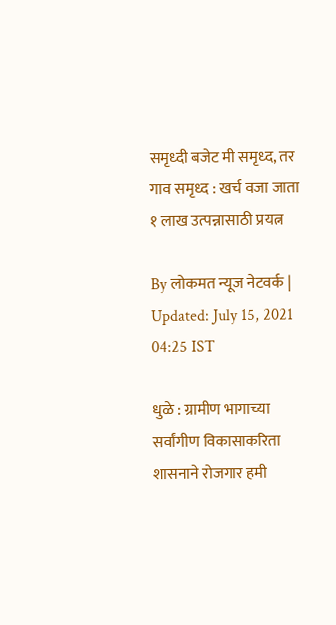समृध्दी बजेट मी समृध्द, तर गाव समृध्द : खर्च वजा जाता १ लाख उत्पन्नासाठी प्रयत्न

By लोकमत न्यूज नेटवर्क | Updated: July 15, 2021 04:25 IST

धुळे : ग्रामीण भागाच्या सर्वांगीण विकासाकरिता शासनाने रोजगार हमी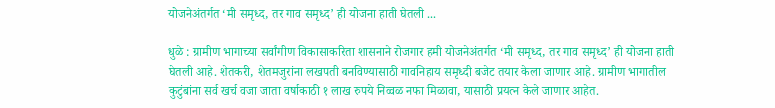योजनेअंतर्गत ‘मी समृध्द, तर गाव समृध्द’ ही योजना हाती घेतली ...

धुळे : ग्रामीण भागाच्या सर्वांगीण विकासाकरिता शासनाने रोजगार हमी योजनेअंतर्गत ‘मी समृध्द, तर गाव समृध्द’ ही योजना हाती घेतली आहे. शेतकरी, शेतमजुरांना लखपती बनविण्यासाठी गावनिहाय समृध्दी बजेट तयार केला जाणार आहे. ग्रामीण भागातील कुटुंबांना सर्व खर्च वजा जाता वर्षाकाठी १ लाख रुपये निव्वळ नफा मिळावा, यासाठी प्रयत्न केले जाणार आहेत.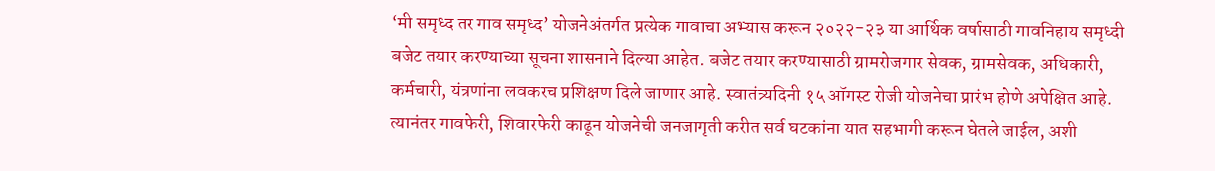‘मी समृध्द तर गाव समृध्द’ योजनेअंतर्गत प्रत्येक गावाचा अभ्यास करून २०२२-२३ या आर्थिक वर्षासाठी गावनिहाय समृध्दी बजेट तयार करण्याच्या सूचना शासनाने दिल्या आहेत. बजेट तयार करण्यासाठी ग्रामरोजगार सेवक, ग्रामसेवक, अधिकारी, कर्मचारी, यंत्रणांना लवकरच प्रशिक्षण दिले जाणार आहे. स्वातंत्र्यदिनी १५ ऑगस्ट रोजी योजनेचा प्रारंभ होणे अपेक्षित आहे. त्यानंतर गावफेरी, शिवारफेरी काढून योजनेची जनजागृती करीत सर्व घटकांना यात सहभागी करून घेतले जाईल, अशी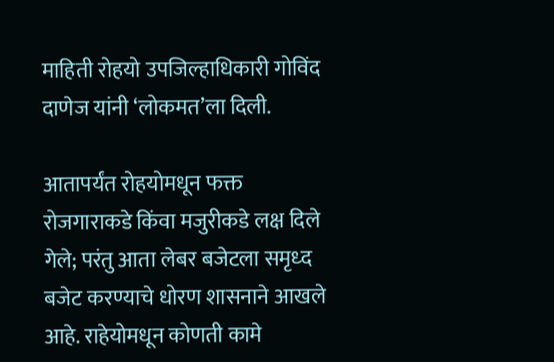माहिती रोहयो उपजिल्हाधिकारी गोविंद दाणेज यांनी ‘लोकमत’ला दिली.

आतापर्यंत रोहयोमधून फक्त रोजगाराकडे किंवा मजुरीकडे लक्ष दिले गेले; परंतु आता लेबर बजेटला समृध्द बजेट करण्याचे धोरण शासनाने आखले आहे. राहेयोमधून कोणती कामे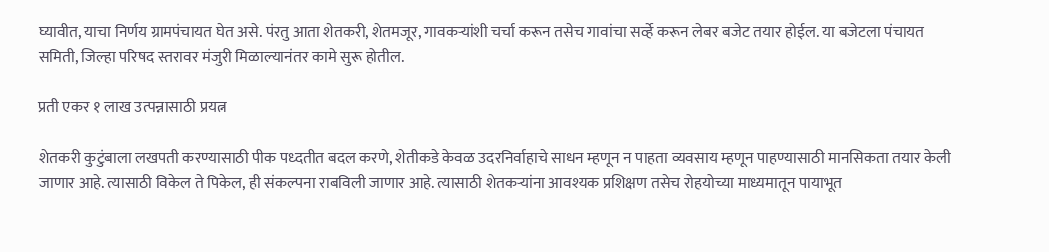घ्यावीत, याचा निर्णय ग्रामपंचायत घेत असे. पंरतु आता शेतकरी, शेतमजूर, गावकऱ्यांशी चर्चा करून तसेच गावांचा सर्व्हे करून लेबर बजेट तयार होईल. या बजेटला पंचायत समिती, जिल्हा परिषद स्तरावर मंजुरी मिळाल्यानंतर कामे सुरू होतील.

प्रती एकर १ लाख उत्पन्नासाठी प्रयत्न

शेतकरी कुटुंबाला लखपती करण्यासाठी पीक पध्दतीत बदल करणे, शेतीकडे केवळ उदरनिर्वाहाचे साधन म्हणून न पाहता व्यवसाय म्हणून पाहण्यासाठी मानसिकता तयार केली जाणार आहे. त्यासाठी विकेल ते पिकेल, ही संकल्पना राबविली जाणार आहे. त्यासाठी शेतकऱ्यांना आवश्यक प्रशिक्षण तसेच रोहयोच्या माध्यमातून पायाभूत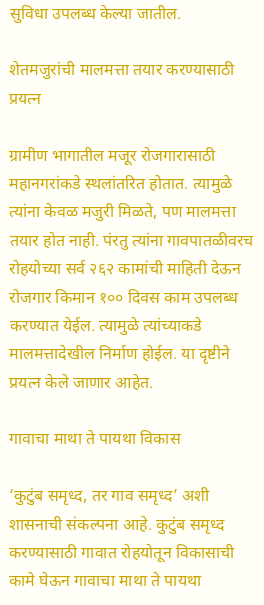सुविधा उपलब्ध केल्या जातील.

शेतमजुरांची मालमत्ता तयार करण्यासाठी प्रयत्न

ग्रामीण भागातील मजूर रोजगारासाठी महानगरांकडे स्थलांतरित होतात. त्यामुळे त्यांना केवळ मजुरी मिळते, पण मालमत्ता तयार होत नाही. पंरतु त्यांना गावपातळीवरच रोहयोच्या सर्व २६२ कामांची माहिती देऊन रोजगार किमान १०० दिवस काम उपलब्ध करण्यात येईल. त्यामुळे त्यांच्याकडे मालमत्तादेखील निर्माण होईल. या दृष्टीने प्रयत्न केले जाणार आहेत.

गावाचा माथा ते पायथा विकास

‘कुटुंब समृध्द, तर गाव समृध्द’ अशी शासनाची संकल्पना आहे. कुटुंब समृध्द करण्यासाठी गावात रोहयोतून विकासाची कामे घेऊन गावाचा माथा ते पायथा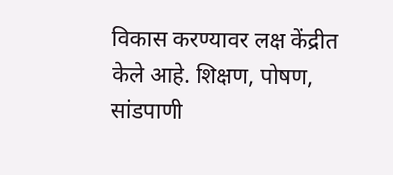विकास करण्यावर लक्ष केंद्रीत केले आहे. शिक्षण, पोषण, सांडपाणी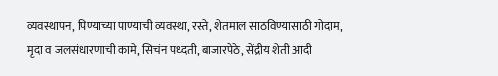व्यवस्थापन, पिण्याच्या पाण्याची व्यवस्था, रस्ते, शेतमाल साठविण्यासाठी गोदाम, मृदा व जलसंधारणाची कामे, सिचंन पध्दती, बाजारपेठे, सेंद्रीय शेती आदी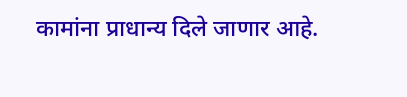कामांना प्राधान्य दिले जाणार आहे.